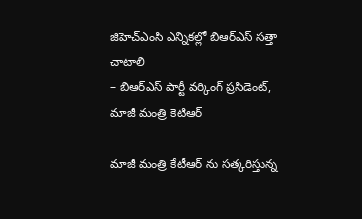జిహెచ్ఎంసి ఎన్నికల్లో బిఆర్ఎస్ సత్తా చాటాలి
– బిఆర్ఎస్ పార్టీ వర్కింగ్ ప్రసిడెంట్, మాజీ మంత్రి కెటిఆర్

మాజీ మంత్రి కేటీఆర్ ను సత్కరిస్తున్న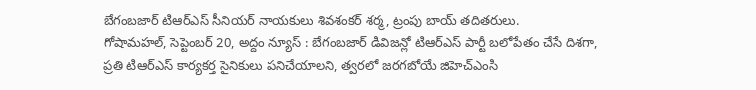బేగంబజార్ టిఆర్ఎస్ సీనియర్ నాయకులు శివశంకర్ శర్మ, ట్రంపు బాయ్ తదితరులు.
గోషామహల్, సెప్టెంబర్ 20, అద్దం న్యూస్ : బేగంబజార్ డివిజన్లో టిఆర్ఎస్ పార్టీ బలోపేతం చేసే దిశగా, ప్రతి టిఆర్ఎస్ కార్యకర్త సైనికులు పనిచేయాలని, త్వరలో జరగబోయే జిహెచ్ఎంసి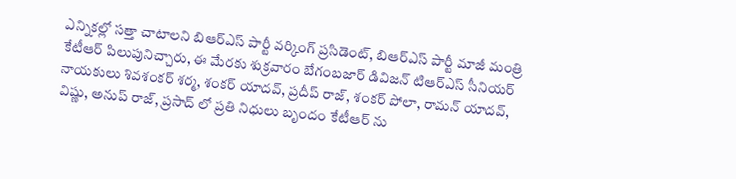ఎన్నికల్లో సత్తా చాటాలని బిఆర్ఎస్ పార్టీ వర్కింగ్ ప్రసిడెంట్, బిఆర్ఎస్ పార్టీ మాజీ మంత్రి కేటీఆర్ పిలుపునిచ్చారు, ఈ మేరకు శుక్రవారం బేగంబజార్ డివిజన్ టిఆర్ఎస్ సీనియర్ నాయకులు శివశంకర్ శర్మ, శంకర్ యాదవ్, ప్రదీప్ రాజ్, శంకర్ పోలా, రామన్ యాదవ్, విష్ణు, అనుప్ రాజ్, ప్రసాద్ లో ప్రతి నిధులు బృందం కేటీఆర్ ను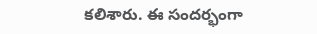కలిశారు. ఈ సందర్భంగా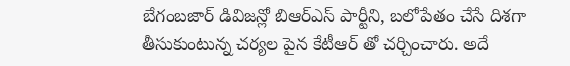బేగంబజార్ డివిజన్లో బిఆర్ఎస్ పార్టీని, బలోపేతం చేసే దిశగా తీసుకుంటున్న చర్యల పైన కేటీఆర్ తో చర్చించారు. అదే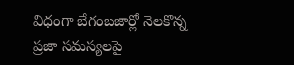విధంగా బేగంబజార్లో నెలకొన్న ప్రజా సమస్యలపై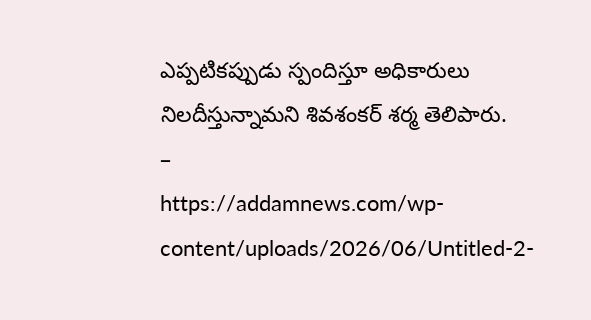ఎప్పటికప్పుడు స్పందిస్తూ అధికారులు నిలదీస్తున్నామని శివశంకర్ శర్మ తెలిపారు.
–
https://addamnews.com/wp-content/uploads/2026/06/Untitled-2-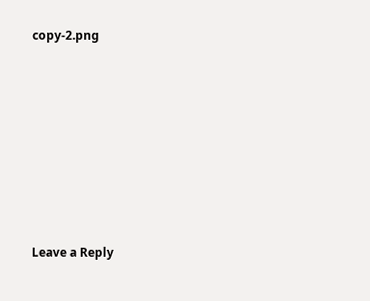copy-2.png










Leave a Reply